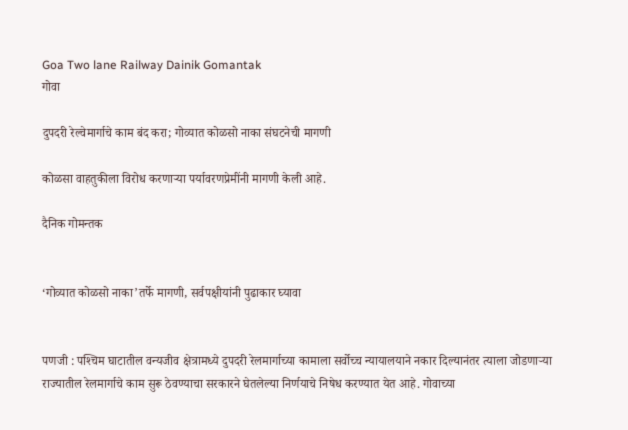Goa Two lane Railway Dainik Gomantak
गोवा

दुपदरी रेल्वेमार्गाचे काम बंद करा; गोव्यात कोळसो नाका संघटनेची मागणी

कोळसा वाहतुकीला विरोध करणाऱ्या पर्यावरणप्रेमींनी मागणी केली आहे.

दैनिक गोमन्तक


‘गोव्यात कोळसो नाका’तर्फे मागणी, सर्वपक्षीयांनी पुढाकार घ्यावा


पणजी : पश्‍चिम घाटातील वन्यजीव क्षेत्रामध्ये दुपदरी रेलमार्गाच्या कामाला सर्वोच्च न्यायालयाने नकार दिल्यानंतर त्याला जोडणाऱ्या राज्यातील रेलमार्गाचे काम सुरू ठेवण्याचा सरकारने घेतलेल्या निर्णयाचे निषेध करण्यात येत आहे. गोवाच्या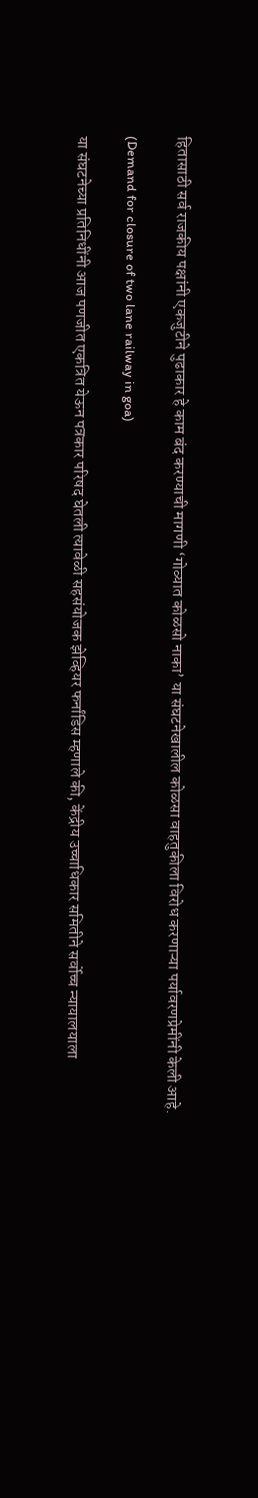हितासाठी सर्व राजकीय पक्षांनी एकजुटीने पुढाकार हे काम बंद करण्याची मागणी ‘गोव्यात कोळसो नाका’ या संघटनेखालील कोळसा वाहतुकीला विरोध करणाऱ्या पर्यावरणप्रेमींनी केली आहे.

(Demand for closure of two lane railway in goa)

या संघटनेच्या प्रतिनिधींनी आज पणजीत एकत्रित येऊन पत्रकार परिषद घेतली त्यावेळी सहसंयोजक झेव्हियर फर्नांडिस म्हणाले की, केंद्रीय उच्चाधिकार समितीने सर्वोच्च न्यायालयाला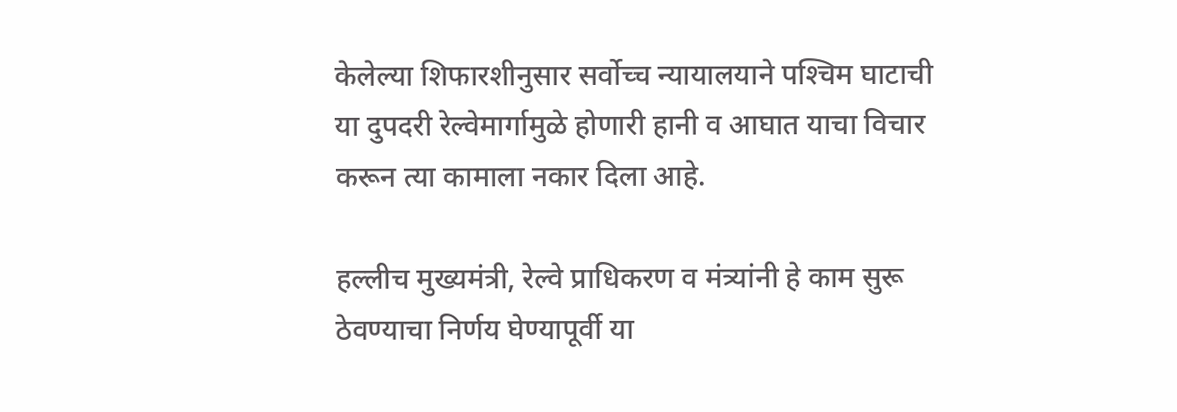केलेल्या शिफारशीनुसार सर्वोच्च न्यायालयाने पश्‍चिम घाटाची या दुपदरी रेल्वेमार्गामुळे होणारी हानी व आघात याचा विचार करून त्या कामाला नकार दिला आहे.

हल्लीच मुख्यमंत्री, रेल्वे प्राधिकरण व मंत्र्यांनी हे काम सुरू ठेवण्याचा निर्णय घेण्यापूर्वी या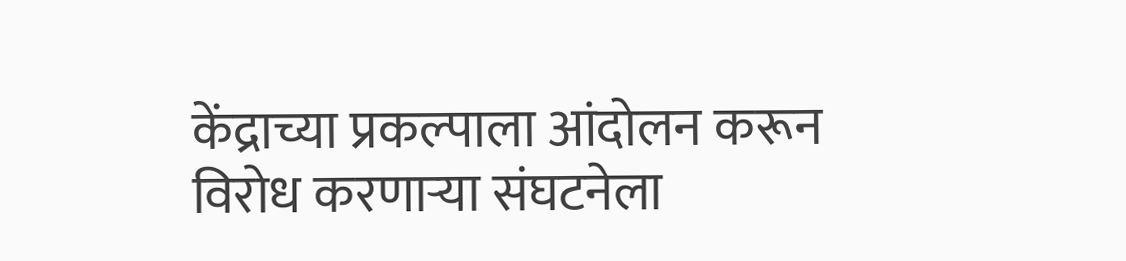केंद्राच्या प्रकल्पाला आंदोलन करून विरोध करणाऱ्या संघटनेला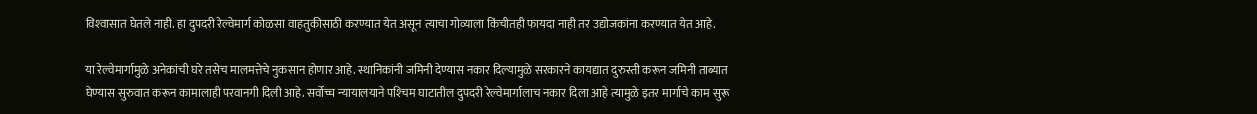विश्‍वासात घेतले नाही. हा दुपदरी रेल्वेमार्ग कोळसा वाहतुकीसाठी करण्यात येत असून त्याचा गोव्याला किंचीतही फायदा नाही तर उद्योजकांना करण्यात येत आहे.

या रेल्वेमार्गामुळे अनेकांची घरे तसेच मालमत्तेचे नुकसान होणार आहे. स्थानिकांनी जमिनी देण्यास नकार दिल्यामुळे सरकारने कायद्यात दुरुस्ती करून जमिनी ताब्यात घेण्यास सुरुवात करून कामालाही परवानगी दिली आहे. सर्वोच्च न्यायालयाने पश्‍चिम घाटातील दुपदरी रेल्वेमार्गालाच नकार दिला आहे त्यामुळे इतर मार्गाचे काम सुरू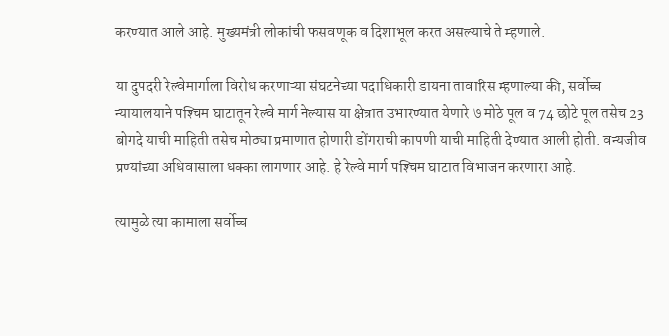करण्यात आले आहे. मुख्यमंत्री लोकांची फसवणूक व दिशाभूल करत असल्याचे ते म्हणाले.

या दुपदरी रेल्वेमार्गाला विरोध करणाऱ्या संघटनेच्या पदाधिकारी डायना तावारिस म्हणाल्या की, सर्वोच्च न्यायालयाने पश्‍चिम घाटातून रेल्वे मार्ग नेल्यास या क्षेत्रात उभारण्यात येणारे ७ मोठे पूल व 74 छोटे पूल तसेच 23 बोगदे याची माहिती तसेच मोठ्या प्रमाणात होणारी डोंगराची कापणी याची माहिती देण्यात आली होती. वन्यजीव प्रण्यांच्या अधिवासाला धक्का लागणार आहे. हे रेल्वे मार्ग पश्‍चिम घाटात विभाजन करणारा आहे.

त्यामुळे त्या कामाला सर्वोच्च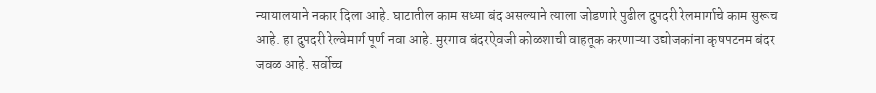न्यायालयाने नकार दिला आहे. घाटातील काम सध्या बंद असल्याने त्याला जोडणारे पुढील दुपदरी रेलमार्गाचे काम सुरूच आहे. हा दुपदरी रेल्वेमार्ग पूर्ण नवा आहे. मुरगाव बंदरऐवजी कोळशाची वाहतूक करणाऱ्या उद्योजकांना कृषपटनम बंदर जवळ आहे. सर्वोच्च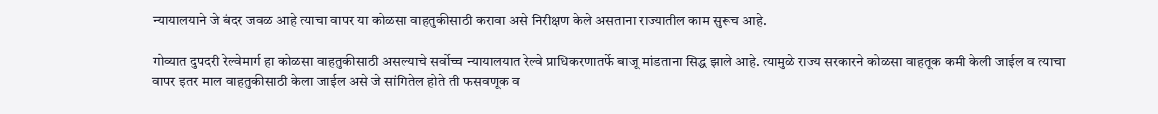न्यायालयाने जे बंदर जवळ आहे त्याचा वापर या कोळसा वाहतुकीसाठी करावा असे निरीक्षण केले असताना राज्यातील काम सुरूच आहे.

गोव्यात दुपदरी रेल्वेमार्ग हा कोळसा वाहतुकीसाठी असल्याचे सर्वोच्च न्यायालयात रेल्वे प्राधिकरणातर्फे बाजू मांडताना सिद्ध झाले आहे. त्यामुळे राज्य सरकारने कोळसा वाहतूक कमी केली जाईल व त्याचा वापर इतर माल वाहतुकीसाठी केला जाईल असे जे सांगितेल होते ती फसवणूक व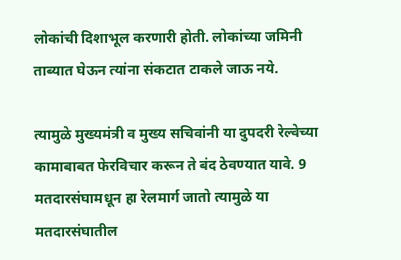लोकांची दिशाभूल करणारी होती. लोकांच्या जमिनी ताब्यात घेऊन त्यांना संकटात टाकले जाऊ नये.

त्यामुळे मुख्यमंत्री व मुख्य सचिवांनी या दुपदरी रेल्वेच्या कामाबाबत फेरविचार करून ते बंद ठेवण्यात यावे. 9 मतदारसंघामधून हा रेलमार्ग जातो त्यामुळे या मतदारसंघातील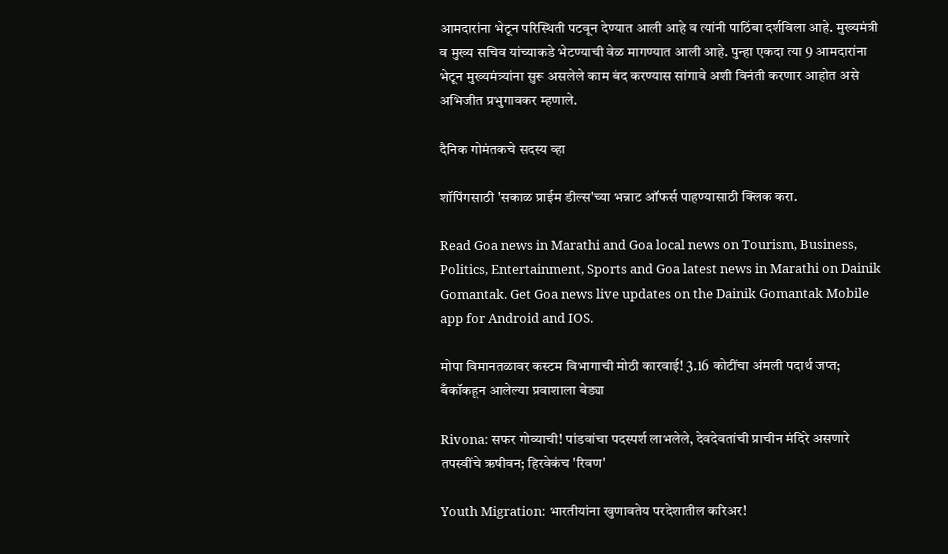आमदारांना भेटून परिस्थिती पटवून देण्यात आली आहे व त्यांनी पाठिंबा दर्शविला आहे. मुख्यमंत्री व मुख्य सचिव यांच्याकडे भेटण्याची वेळ मागण्यात आली आहे. पुन्हा एकदा त्या 9 आमदारांना भेटून मुख्यमंत्र्यांना सुरू असलेले काम बंद करण्यास सांगावे अशी विनंती करणार आहोत असे अभिजीत प्रभुगावकर म्हणाले.

दैनिक गोमंतकचे सदस्य व्हा

शॉपिंगसाठी 'सकाळ प्राईम डील्स'च्या भन्नाट ऑफर्स पाहण्यासाठी क्लिक करा.

Read Goa news in Marathi and Goa local news on Tourism, Business, Politics, Entertainment, Sports and Goa latest news in Marathi on Dainik Gomantak. Get Goa news live updates on the Dainik Gomantak Mobile app for Android and IOS.

मोपा विमानतळावर कस्टम विभागाची मोठी कारवाई! 3.16 कोटींचा अंमली पदार्थ जप्त; बँकॉकहून आलेल्या प्रवाशाला बेड्या

Rivona: सफर गोव्याची! पांडवांचा पदस्पर्श लाभलेले, देवदेवतांची प्राचीन मंदिरे असणारे तपस्वींचे ऋषीवन; हिरवेकंच 'रिवण'

Youth Migration: भारतीयांना खुणावतेय परदेशातील करिअर!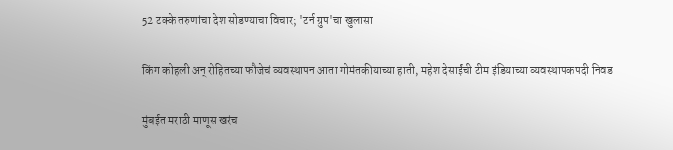52 टक्के तरुणांचा देश सोडण्याचा विचार; 'टर्न ग्रुप'चा खुलासा

किंग कोहली अन् रोहितच्या फौजेचं व्यवस्थापन आता गोमंतकीयाच्या हाती, महेश देसाईंची टीम इंडियाच्या व्यवस्थापकपदी निवड

मुंबईत मराठी माणूस खरंच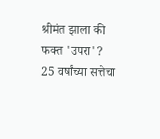श्रीमंत झाला की फक्त 'उपरा'? 25 वर्षांच्या सत्तेचा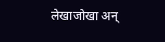लेखाजोखा अन्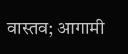वास्तव; आगामी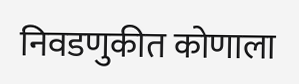निवडणुकीत कोणाला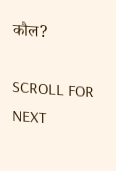कौल?

SCROLL FOR NEXT